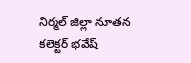నిర్మల్ జిల్లా నూతన కలెక్టర్ భవేష్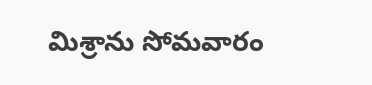మిశ్రాను సోమవారం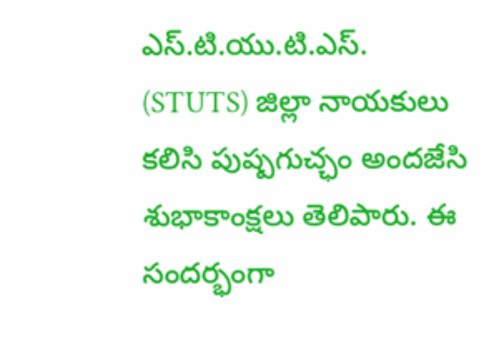ఎస్.టి.యు.టి.ఎస్. (STUTS) జిల్లా నాయకులు కలిసి పుష్పగుచ్ఛం అందజేసి శుభాకాంక్షలు తెలిపారు. ఈ సందర్భంగా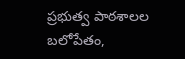ప్రభుత్వ పాఠశాలల బలోపేతం,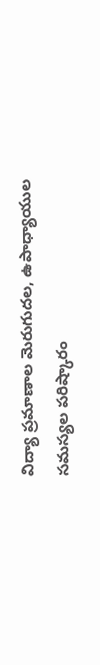విద్యా ప్రమాణాల మెరుగుదల, ఉపాధ్యాయుల సమస్యల పరిష్కారం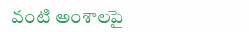వంటి అంశాలపై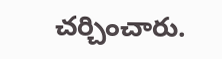చర్చించారు.